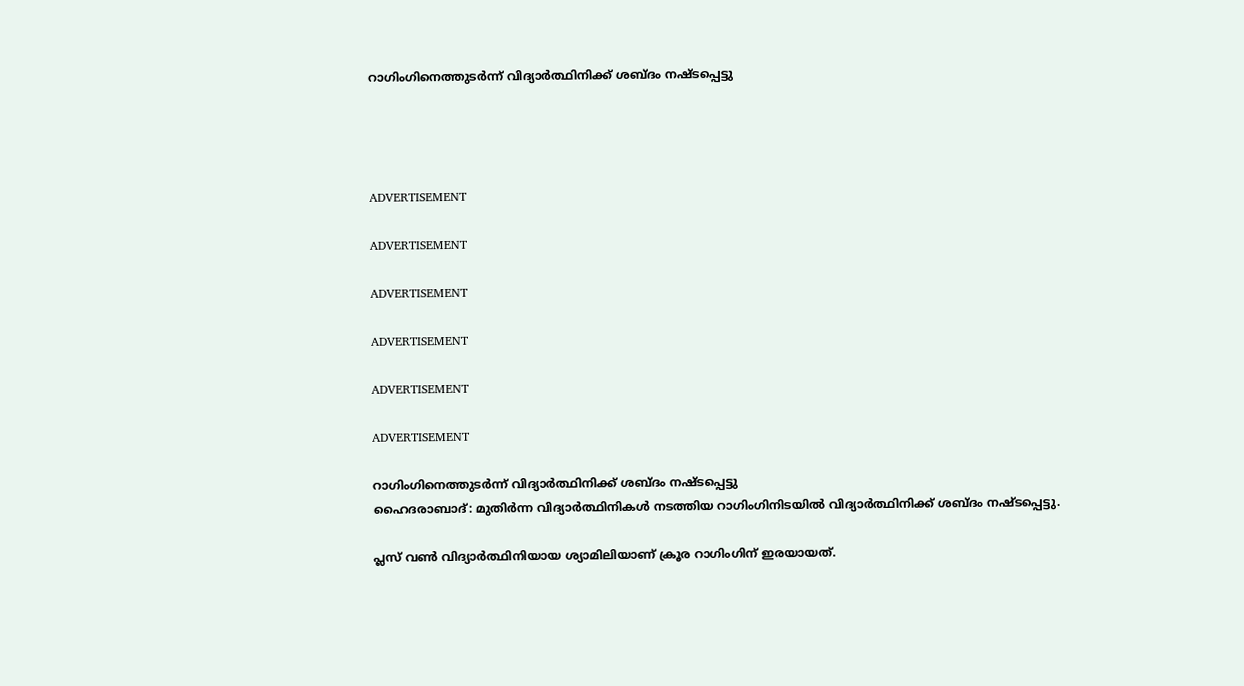റാഗിംഗിനെത്തുടര്‍ന്ന്‌ വിദ്യാര്‍ത്ഥിനിക്ക് ശബ്ദം നഷ്ടപ്പെട്ടു




ADVERTISEMENT

ADVERTISEMENT

ADVERTISEMENT

ADVERTISEMENT

ADVERTISEMENT

ADVERTISEMENT

റാഗിംഗിനെത്തുടര്‍ന്ന്‌ വിദ്യാര്‍ത്ഥിനിക്ക് ശബ്ദം നഷ്ടപ്പെട്ടു
ഹൈദരാബാദ്: മുതിര്‍ന്ന വിദ്യാര്‍ത്ഥിനികള്‍ നടത്തിയ റാഗിംഗിനിടയില്‍ വിദ്യാര്‍ത്ഥിനിക്ക് ശബ്‌ദം നഷ്ടപ്പെട്ടു.

പ്ലസ് വണ്‍ വിദ്യാര്‍ത്ഥിനിയായ ശ്യാമിലിയാണ്‌ ക്രൂര റാഗിംഗിന്‌ ഇരയായത്.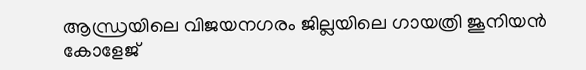ആന്ധ്രയിലെ വിജയനഗരം ജില്ലയിലെ ഗായത്രി ജൂനിയന്‍ കോളേജ്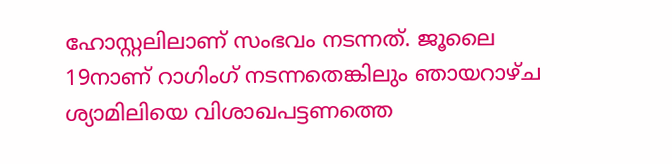ഹോസ്റ്റലിലാണ്‌ സംഭവം നടന്നത്. ജൂലൈ 19നാണ്‌ റാഗിംഗ് നടന്നതെങ്കിലും ഞായറാഴ്ച ശ്യാമിലിയെ വിശാഖപട്ടണത്തെ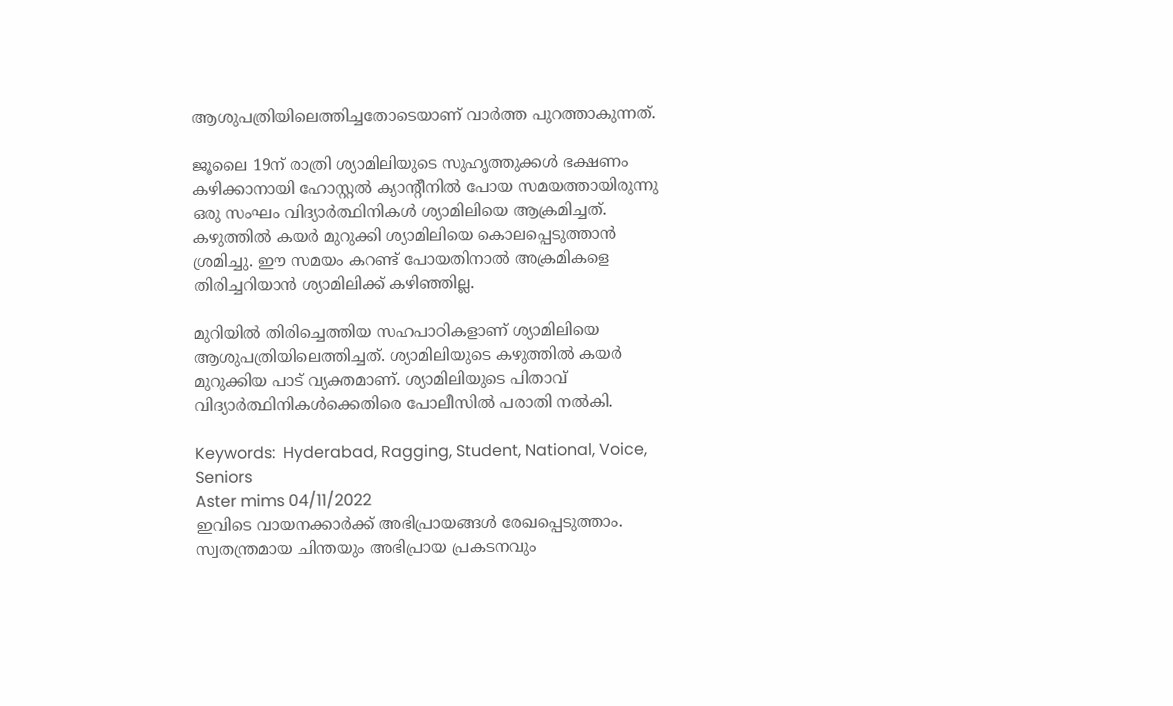ആശുപത്രിയിലെത്തിച്ചതോടെയാണ്‌ വാര്‍ത്ത പുറത്താകുന്നത്.

ജൂലൈ 19ന്‌ രാത്രി ശ്യാമിലിയുടെ സുഹൃത്തുക്കള്‍ ഭക്ഷണം കഴിക്കാനായി ഹോസ്റ്റല്‍ ക്യാന്റീനില്‍ പോയ സമയത്തായിരുന്നു ഒരു സംഘം വിദ്യാര്‍ത്ഥിനികള്‍ ശ്യാമിലിയെ ആക്രമിച്ചത്. കഴുത്തില്‍ കയര്‍ മുറുക്കി ശ്യാമിലിയെ കൊലപ്പെടുത്താന്‍ ശ്രമിച്ചു. ഈ സമയം കറണ്ട് പോയതിനാല്‍ അക്രമികളെ തിരിച്ചറിയാന്‍ ശ്യാമിലിക്ക് കഴിഞ്ഞില്ല.

മുറിയില്‍ തിരിച്ചെത്തിയ സഹപാഠികളാണ്‌ ശ്യാമിലിയെ ആശുപത്രിയിലെത്തിച്ചത്. ശ്യാമിലിയുടെ കഴുത്തില്‍ കയര്‍ മുറുക്കിയ പാട് വ്യക്തമാണ്‌. ശ്യാമിലിയുടെ പിതാവ് വിദ്യാര്‍ത്ഥിനികള്‍ക്കെതിരെ പോലീസില്‍ പരാതി നല്‍കി.

Keywords:  Hyderabad, Ragging, Student, National, Voice, Seniors
Aster mims 04/11/2022
ഇവിടെ വായനക്കാർക്ക് അഭിപ്രായങ്ങൾ രേഖപ്പെടുത്താം. സ്വതന്ത്രമായ ചിന്തയും അഭിപ്രായ പ്രകടനവും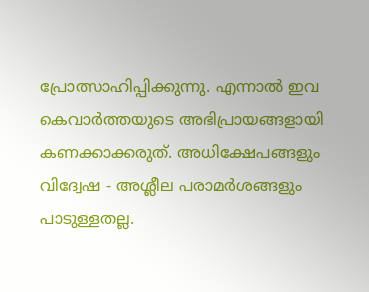പ്രോത്സാഹിപ്പിക്കുന്നു. എന്നാൽ ഇവ കെവാർത്തയുടെ അഭിപ്രായങ്ങളായി കണക്കാക്കരുത്. അധിക്ഷേപങ്ങളും വിദ്വേഷ - അശ്ലീല പരാമർശങ്ങളും പാടുള്ളതല്ല.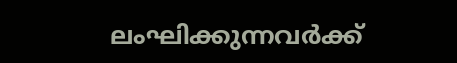ലംഘിക്കുന്നവർക്ക്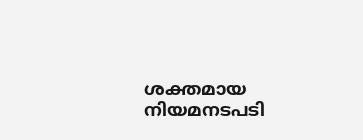ശക്തമായ നിയമനടപടി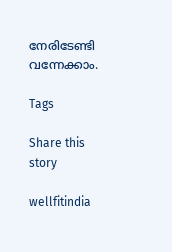നേരിടേണ്ടി വന്നേക്കാം.

Tags

Share this story

wellfitindia